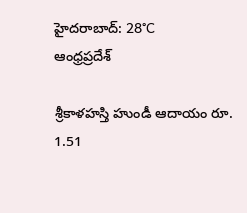హైదరాబాద్: 28°C
ఆంధ్రప్రదేశ్

శ్రీకాళహస్తి హుండీ ఆదాయం రూ. 1.51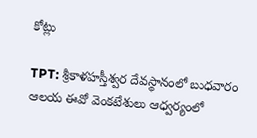కోట్లు

TPT: శ్రీకాళహస్తీశ్వర దేవస్థానంలో బుధవారం ఆలయ ఈవో వెంకటేశులు ఆధ్వర్యంలో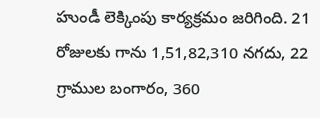హుండీ లెక్కింపు కార్యక్రమం జరిగింది. 21 రోజులకు గాను 1,51,82,310 నగదు, 22 గ్రాముల బంగారం, 360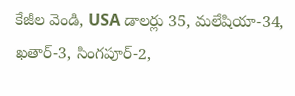కేజీల వెండి, USA డాలర్లు 35, మలేషియా-34, ఖతార్-3, సింగపూర్-2,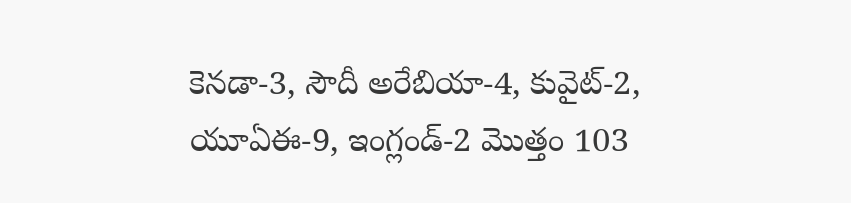కెనడా-3, సౌదీ అరేబియా-4, కువైట్-2, యూఏఈ-9, ఇంగ్లండ్-2 మొత్తం 103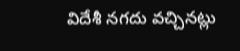విదేశీ నగదు వచ్చినట్లు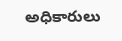అధికారులు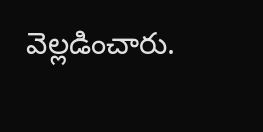వెల్లడించారు.